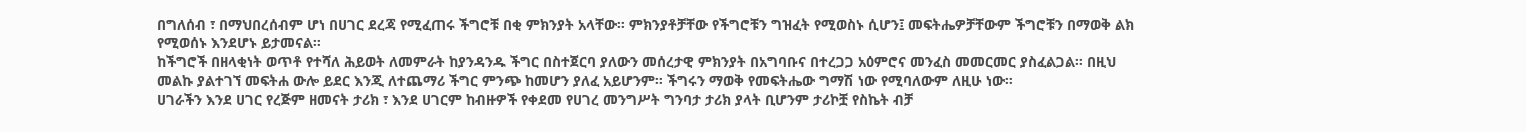በግለሰብ ፣ በማህበረሰብም ሆነ በሀገር ደረጃ የሚፈጠሩ ችግሮቹ በቂ ምክንያት አላቸው። ምክንያቶቻቸው የችግሮቹን ግዝፈት የሚወስኑ ሲሆን፤ መፍትሔዎቻቸውም ችግሮቹን በማወቅ ልክ የሚወሰኑ እንደሆኑ ይታመናል።
ከችግሮች በዘላቂነት ወጥቶ የተሻለ ሕይወት ለመምራት ከያንዳንዱ ችግር በስተጀርባ ያለውን መሰረታዊ ምክንያት በአግባቡና በተረጋጋ አዕምሮና መንፈስ መመርመር ያስፈልጋል። በዚህ መልኩ ያልተገኘ መፍትሐ ውሎ ይደር እንጂ ለተጨማሪ ችግር ምንጭ ከመሆን ያለፈ አይሆንም። ችግሩን ማወቅ የመፍትሔው ግማሽ ነው የሚባለውም ለዚሁ ነው።
ሀገራችን እንደ ሀገር የረጅም ዘመናት ታሪክ ፣ እንደ ሀገርም ከብዙዎች የቀደመ የሀገረ መንግሥት ግንባታ ታሪክ ያላት ቢሆንም ታሪኮቿ የስኬት ብቻ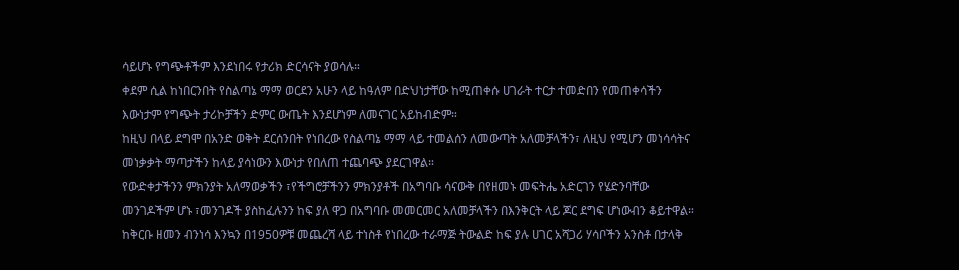ሳይሆኑ የግጭቶችም እንደነበሩ የታሪክ ድርሳናት ያወሳሉ።
ቀደም ሲል ከነበርንበት የስልጣኔ ማማ ወርደን አሁን ላይ ከዓለም በድህነታቸው ከሚጠቀሱ ሀገራት ተርታ ተመድበን የመጠቀሳችን እውነታም የግጭት ታሪኮቻችን ድምር ውጤት እንደሆነም ለመናገር አይከብድም።
ከዚህ በላይ ደግሞ በአንድ ወቅት ደርሰንበት የነበረው የስልጣኔ ማማ ላይ ተመልሰን ለመውጣት አለመቻላችን፣ ለዚህ የሚሆን መነሳሳትና መነቃቃት ማጣታችን ከላይ ያሳነውን እውነታ የበለጠ ተጨባጭ ያደርገዋል።
የውድቀታችንን ምክንያት አለማወቃችን ፣የችግሮቻችንን ምክንያቶች በአግባቡ ሳናውቅ በየዘመኑ መፍትሔ አድርገን የሄድንባቸው መንገዶችም ሆኑ ፣መንገዶች ያስከፈሉንን ከፍ ያለ ዋጋ በአግባቡ መመርመር አለመቻላችን በእንቅርት ላይ ጆር ደግፍ ሆነውብን ቆይተዋል።
ከቅርቡ ዘመን ብንነሳ እንኳን በ1950ዎቹ መጨረሻ ላይ ተነስቶ የነበረው ተራማጅ ትውልድ ከፍ ያሉ ሀገር አሻጋሪ ሃሳቦችን አንስቶ በታላቅ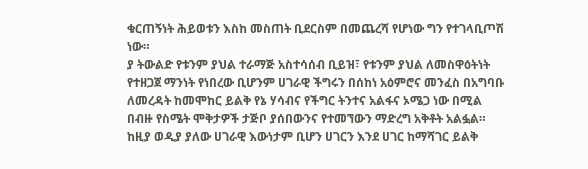ቁርጠኝነት ሕይወቱን እስከ መስጠት ቢደርስም በመጨረሻ የሆነው ግን የተገላቢጦሽ ነው።
ያ ትውልድ የቱንም ያህል ተራማጅ አስተሳሰብ ቢይዝ፣ የቱንም ያህል ለመስዋዕትነት የተዘጋጀ ማንነት የነበረው ቢሆንም ሀገራዊ ችግሩን በሰከነ አዕምሮና መንፈስ በአግባቡ ለመረዳት ከመሞከር ይልቅ የኔ ሃሳብና የችግር ትንተና አልፋና ኦሜጋ ነው በሚል በብዙ የስሜት ሞቅታዎች ታጅቦ ያሰበውንና የተመኘውን ማድረግ አቅቶት አልፏል።
ከዚያ ወዲያ ያለው ሀገራዊ እውነታም ቢሆን ሀገርን እንደ ሀገር ከማሻገር ይልቅ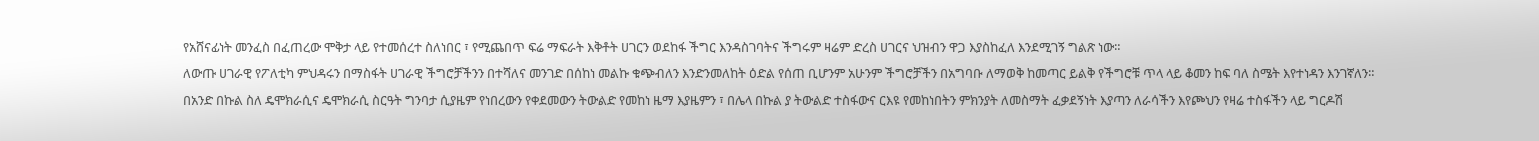የአሸናፊነት መንፈስ በፈጠረው ሞቅታ ላይ የተመሰረተ ስለነበር ፣ የሚጨበጥ ፍሬ ማፍራት እቅቶት ሀገርን ወደከፋ ችግር እንዳስገባትና ችግሩም ዛሬም ድረስ ሀገርና ህዝብን ዋጋ እያስከፈለ እንደሚገኝ ግልጽ ነው።
ለውጡ ሀገራዊ የፖለቲካ ምህዳሩን በማስፋት ሀገራዊ ችግሮቻችንን በተሻለና መንገድ በሰከነ መልኩ ቁጭብለን እንድንመለከት ዕድል የሰጠ ቢሆንም አሁንም ችግሮቻችን በአግባቡ ለማወቅ ከመጣር ይልቅ የችግሮቹ ጥላ ላይ ቆመን ከፍ ባለ ስሜት እየተነዳን እንገኛለን።
በአንድ በኩል ስለ ዴሞክራሲና ዴሞክራሲ ስርዓት ግንባታ ሲያዜም የነበረውን የቀደመውን ትውልድ የመከነ ዜማ እያዜምን ፣ በሌላ በኩል ያ ትውልድ ተስፋውና ርእዩ የመከነበትን ምክንያት ለመስማት ፈቃደኝነት እያጣን ለራሳችን እየጮህን የዛሬ ተስፋችን ላይ ግርዶሽ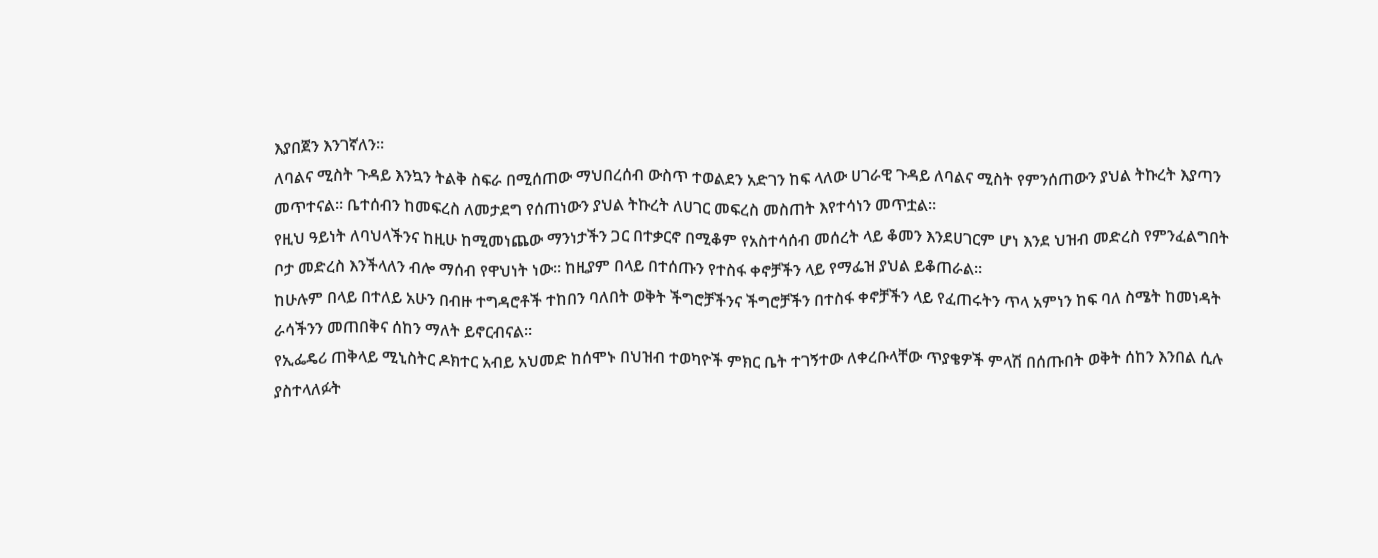እያበጀን እንገኛለን።
ለባልና ሚስት ጉዳይ እንኳን ትልቅ ስፍራ በሚሰጠው ማህበረሰብ ውስጥ ተወልደን አድገን ከፍ ላለው ሀገራዊ ጉዳይ ለባልና ሚስት የምንሰጠውን ያህል ትኩረት እያጣን መጥተናል። ቤተሰብን ከመፍረስ ለመታደግ የሰጠነውን ያህል ትኩረት ለሀገር መፍረስ መስጠት እየተሳነን መጥቷል።
የዚህ ዓይነት ለባህላችንና ከዚሁ ከሚመነጨው ማንነታችን ጋር በተቃርኖ በሚቆም የአስተሳሰብ መሰረት ላይ ቆመን እንደሀገርም ሆነ እንደ ህዝብ መድረስ የምንፈልግበት ቦታ መድረስ እንችላለን ብሎ ማሰብ የዋህነት ነው። ከዚያም በላይ በተሰጡን የተስፋ ቀኖቻችን ላይ የማፌዝ ያህል ይቆጠራል።
ከሁሉም በላይ በተለይ አሁን በብዙ ተግዳሮቶች ተከበን ባለበት ወቅት ችግሮቻችንና ችግሮቻችን በተስፋ ቀኖቻችን ላይ የፈጠሩትን ጥላ አምነን ከፍ ባለ ስሜት ከመነዳት ራሳችንን መጠበቅና ሰከን ማለት ይኖርብናል።
የኢፌዴሪ ጠቅላይ ሚኒስትር ዶክተር አብይ አህመድ ከሰሞኑ በህዝብ ተወካዮች ምክር ቤት ተገኝተው ለቀረቡላቸው ጥያቄዎች ምላሽ በሰጡበት ወቅት ሰከን እንበል ሲሉ ያስተላለፉት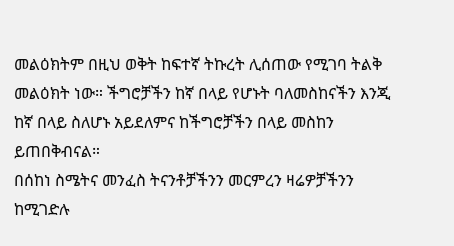መልዕክትም በዚህ ወቅት ከፍተኛ ትኩረት ሊሰጠው የሚገባ ትልቅ መልዕክት ነው። ችግሮቻችን ከኛ በላይ የሆኑት ባለመስከናችን እንጂ ከኛ በላይ ስለሆኑ አይደለምና ከችግሮቻችን በላይ መስከን ይጠበቅብናል።
በሰከነ ስሜትና መንፈስ ትናንቶቻችንን መርምረን ዛሬዎቻችንን ከሚገድሉ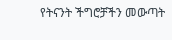የትናንት ችግሮቻችን መውጣት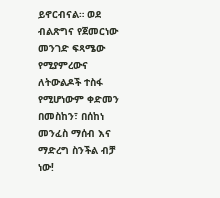ይኖርብናል። ወደ ብልጽግና የጀመርነው መንገድ ፍጻሜው የሚያምረውና ለትውልዶች ተስፋ የሚሆነውም ቀድመን በመስከን፣ በሰከነ መንፈስ ማሰብ እና ማድረግ ስንችል ብቻ ነው!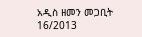አዲስ ዘመን መጋቢት 16/2013